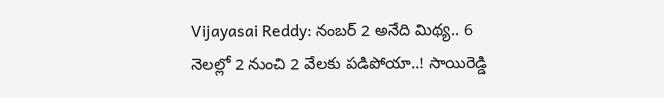Vijayasai Reddy: నంబర్ 2 అనేది మిథ్య.. 6 నెలల్లో 2 నుంచి 2 వేలకు పడిపోయా..! సాయిరెడ్డి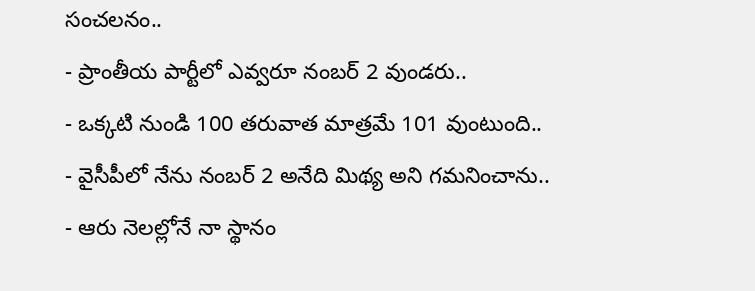సంచలనం..
- ప్రాంతీయ పార్టీలో ఎవ్వరూ నంబర్ 2 వుండరు..
- ఒక్కటి నుండి 100 తరువాత మాత్రమే 101 వుంటుంది..
- వైసీపీలో నేను నంబర్ 2 అనేది మిథ్య అని గమనించాను..
- ఆరు నెలల్లోనే నా స్థానం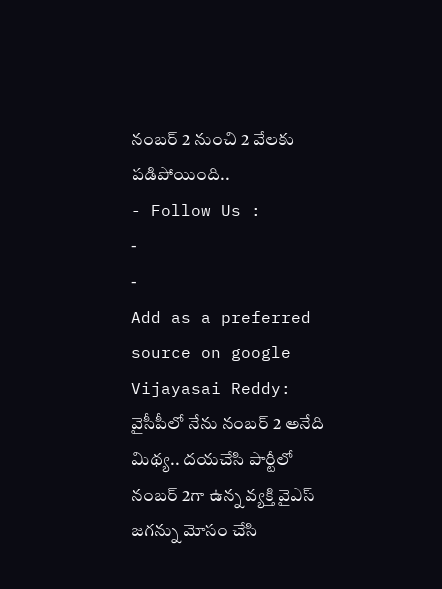నంబర్ 2 నుంచి 2 వేలకు పడిపోయింది..
- Follow Us :
-
-
Add as a preferred
source on google
Vijayasai Reddy: వైసీపీలో నేను నంబర్ 2 అనేది మిథ్య.. దయచేసి పార్టీలో నంబర్ 2గా ఉన్న వ్యక్తి వైఎస్ జగన్ను మోసం చేసి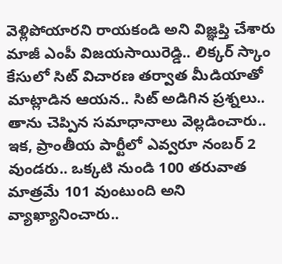వెళ్లిపోయారని రాయకండి అని విజ్ఞప్తి చేశారు మాజీ ఎంపీ విజయసాయిరెడ్డి.. లిక్కర్ స్కాం కేసులో సిట్ విచారణ తర్వాత మీడియాతో మాట్లాడిన ఆయన.. సిట్ అడిగిన ప్రశ్నలు.. తాను చెప్పిన సమాధానాలు వెల్లడించారు.. ఇక, ప్రాంతీయ పార్టీలో ఎవ్వరూ నంబర్ 2 వుండరు.. ఒక్కటి నుండి 100 తరువాత మాత్రమే 101 వుంటుంది అని వ్యాఖ్యానించారు..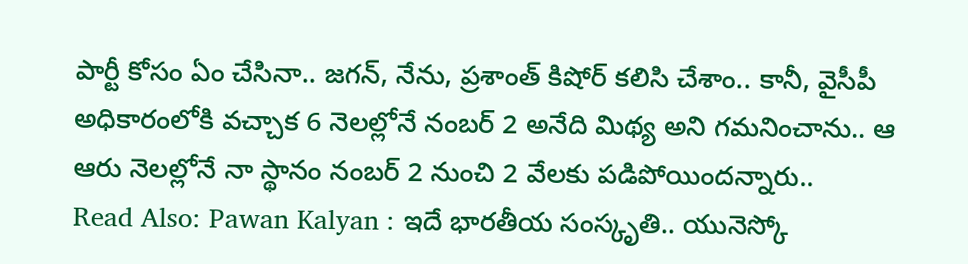పార్టీ కోసం ఏం చేసినా.. జగన్, నేను, ప్రశాంత్ కిషోర్ కలిసి చేశాం.. కానీ, వైసీపీ అధికారంలోకి వచ్చాక 6 నెలల్లోనే నంబర్ 2 అనేది మిథ్య అని గమనించాను.. ఆ ఆరు నెలల్లోనే నా స్థానం నంబర్ 2 నుంచి 2 వేలకు పడిపోయిందన్నారు..
Read Also: Pawan Kalyan : ఇదే భారతీయ సంస్కృతి.. యునెస్కో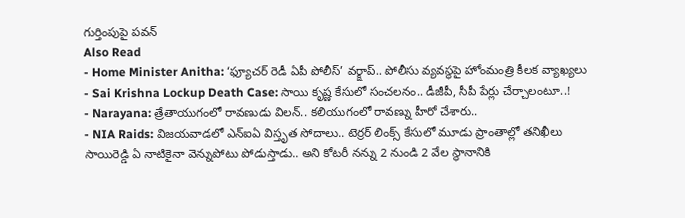గుర్తింపుపై పవన్
Also Read
- Home Minister Anitha: ‘ఫ్యూచర్ రెడీ ఏపీ పోలీస్’ వర్క్షాప్.. పోలీసు వ్యవస్థపై హోంమంత్రి కీలక వ్యాఖ్యలు
- Sai Krishna Lockup Death Case: సాయి కృష్ణ కేసులో సంచలనం.. డీజీపీ, సీపీ పేర్లు చేర్చాలంటూ..!
- Narayana: త్రేతాయుగంలో రావణుడు విలన్.. కలియుగంలో రావణ్ను హీరో చేశారు..
- NIA Raids: విజయవాడలో ఎన్ఐఏ విస్తృత సోదాలు.. టెర్రర్ లింక్స్ కేసులో మూడు ప్రాంతాల్లో తనిఖీలు
సాయిరెడ్డి ఏ నాటికైనా వెన్నుపోటు పోడుస్తాడు.. అని కోటరీ నన్ను 2 నుండి 2 వేల స్థానానికి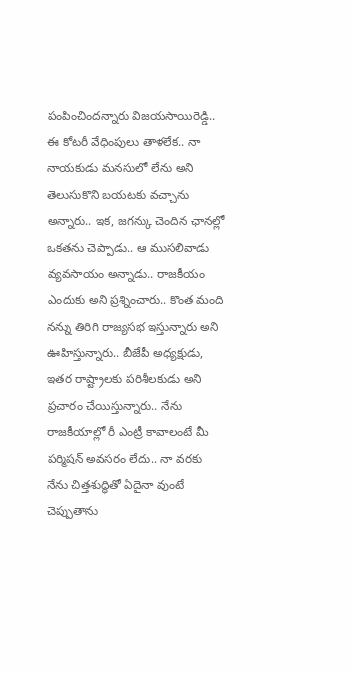పంపించిందన్నారు విజయసాయిరెడ్డి.. ఈ కోటరీ వేధింపులు తాళలేక.. నా నాయకుడు మనసులో లేను అని తెలుసుకొని బయటకు వచ్చాను అన్నారు.. ఇక, జగన్కు చెందిన ఛానల్లో ఒకతను చెప్పాడు.. ఆ ముసలివాడు వ్యవసాయం అన్నాడు.. రాజకీయం ఎందుకు అని ప్రశ్నించారు.. కొంత మంది నన్ను తిరిగి రాజ్యసభ ఇస్తున్నారు అని ఊహిస్తున్నారు.. బీజేపీ అధ్యక్షుడు, ఇతర రాష్ట్రాలకు పరిశీలకుడు అని ప్రచారం చేయిస్తున్నారు.. నేను రాజకీయాల్లో రీ ఎంట్రీ కావాలంటే మీ పర్మిషన్ అవసరం లేదు.. నా వరకు నేను చిత్తశుద్ధితో ఏదైనా వుంటే చెప్పుతాను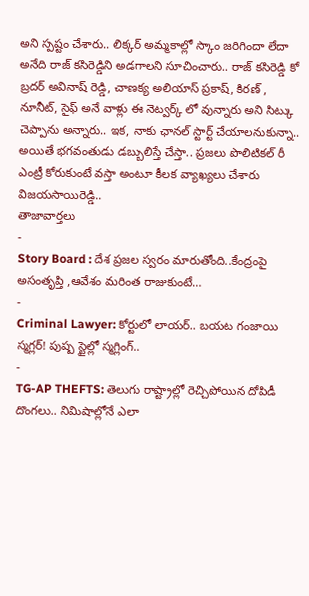అని స్పష్టం చేశారు.. లిక్కర్ అమ్మకాల్లో స్కాం జరిగిందా లేదా అనేది రాజ్ కసిరెడ్డిని అడగాలని సూచించారు.. రాజ్ కసిరెడ్డి కో బ్రదర్ అవినాష్ రెడ్డి, చాణక్య అలియాస్ ప్రకాష్, కిరణ్ , నూనీట్, సైఫ్ అనే వాళ్లు ఈ నెట్వర్క్ లో వున్నారు అని సిట్కు చెప్పాను అన్నారు.. ఇక, నాకు ఛానల్ స్టార్ట్ చేయాలనుకున్నా.. అయితే భగవంతుడు డబ్బులిస్తే చేస్తా.. ప్రజలు పొలిటికల్ రీ ఎంట్రీ కోరుకుంటే వస్తా అంటూ కీలక వ్యాఖ్యలు చేశారు విజయసాయిరెడ్డి..
తాజావార్తలు
-
Story Board : దేశ ప్రజల స్వరం మారుతోంది..కేంద్రంపై అసంతృప్తి ,ఆవేశం మరింత రాజుకుంటే…
-
Criminal Lawyer: కోర్టులో లాయర్.. బయట గంజాయి స్మగ్లర్! పుష్ప స్టైల్లో స్మగ్లింగ్..
-
TG-AP THEFTS: తెలుగు రాష్ట్రాల్లో రెచ్చిపోయిన దోపిడీ దొంగలు.. నిమిషాల్లోనే ఎలా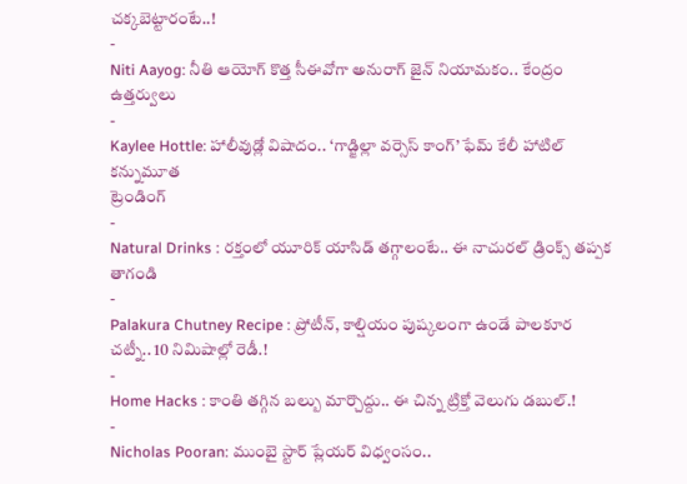చక్కబెట్టారంటే..!
-
Niti Aayog: నీతి ఆయోగ్ కొత్త సీఈవోగా అనురాగ్ జైన్ నియామకం.. కేంద్రం ఉత్తర్వులు
-
Kaylee Hottle: హాలీవుడ్లో విషాదం.. ‘గాడ్జిల్లా వర్సెస్ కాంగ్’ ఫేమ్ కేలీ హాటిల్ కన్నుమూత
ట్రెండింగ్
-
Natural Drinks : రక్తంలో యూరిక్ యాసిడ్ తగ్గాలంటే.. ఈ నాచురల్ డ్రింక్స్ తప్పక తాగండి
-
Palakura Chutney Recipe : ప్రోటీన్, కాల్షియం పుష్కలంగా ఉండే పాలకూర చట్నీ.. 10 నిమిషాల్లో రెడీ.!
-
Home Hacks : కాంతి తగ్గిన బల్బు మార్చొద్దు.. ఈ చిన్న ట్రిక్తో వెలుగు డబుల్.!
-
Nicholas Pooran: ముంబై స్టార్ ప్లేయర్ విధ్వంసం..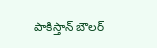పాకిస్తాన్ బౌలర్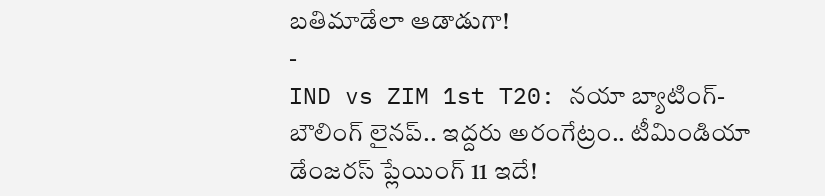బతిమాడేలా ఆడాడుగా!
-
IND vs ZIM 1st T20: నయా బ్యాటింగ్-బౌలింగ్ లైనప్.. ఇద్దరు అరంగేట్రం.. టీమిండియా డేంజరస్ ప్లేయింగ్ 11 ఇదే!